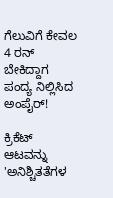ಗೆಲುವಿಗೆ ಕೇವಲ 4 ರನ್‌ ಬೇಕಿದ್ದಾಗ ಪಂದ್ಯ ನಿಲ್ಲಿಸಿದ ಅಂಪೈರ್‌!

ಕ್ರಿಕೆಟ್ ಆಟವನ್ನು 'ಅನಿಶ್ಚಿತತೆಗಳ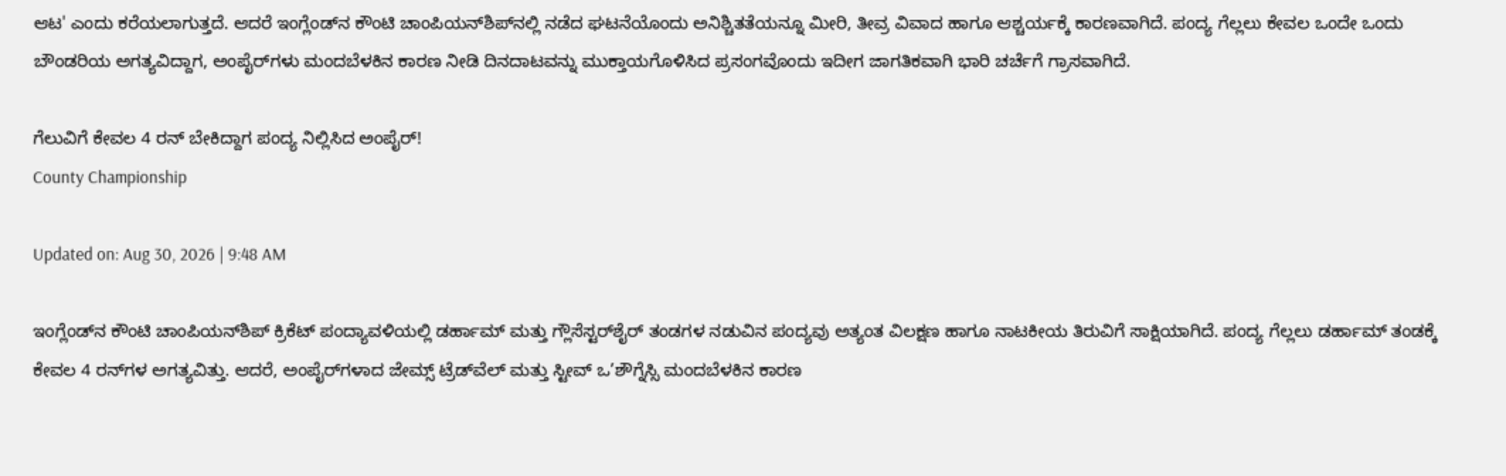ಆಟ' ಎಂದು ಕರೆಯಲಾಗುತ್ತದೆ. ಆದರೆ ಇಂಗ್ಲೆಂಡ್‌ನ ಕೌಂಟಿ ಚಾಂಪಿಯನ್‌ಶಿಪ್‌ನಲ್ಲಿ ನಡೆದ ಘಟನೆಯೊಂದು ಅನಿಶ್ಚಿತತೆಯನ್ನೂ ಮೀರಿ, ತೀವ್ರ ವಿವಾದ ಹಾಗೂ ಆಶ್ಚರ್ಯಕ್ಕೆ ಕಾರಣವಾಗಿದೆ. ಪಂದ್ಯ ಗೆಲ್ಲಲು ಕೇವಲ ಒಂದೇ ಒಂದು ಬೌಂಡರಿಯ ಅಗತ್ಯವಿದ್ದಾಗ, ಅಂಪೈರ್‌ಗಳು ಮಂದಬೆಳಕಿನ ಕಾರಣ ನೀಡಿ ದಿನದಾಟವನ್ನು ಮುಕ್ತಾಯಗೊಳಿಸಿದ ಪ್ರಸಂಗವೊಂದು ಇದೀಗ ಜಾಗತಿಕವಾಗಿ ಭಾರಿ ಚರ್ಚೆಗೆ ಗ್ರಾಸವಾಗಿದೆ.

ಗೆಲುವಿಗೆ ಕೇವಲ 4 ರನ್‌ ಬೇಕಿದ್ದಾಗ ಪಂದ್ಯ ನಿಲ್ಲಿಸಿದ ಅಂಪೈರ್‌!
County Championship

Updated on: Aug 30, 2026 | 9:48 AM

ಇಂಗ್ಲೆಂಡ್‌ನ ಕೌಂಟಿ ಚಾಂಪಿಯನ್‌ಶಿಪ್ ಕ್ರಿಕೆಟ್ ಪಂದ್ಯಾವಳಿಯಲ್ಲಿ ಡರ್ಹಾಮ್ ಮತ್ತು ಗ್ಲೌಸೆಸ್ಟರ್‌ಶೈರ್ ತಂಡಗಳ ನಡುವಿನ ಪಂದ್ಯವು ಅತ್ಯಂತ ವಿಲಕ್ಷಣ ಹಾಗೂ ನಾಟಕೀಯ ತಿರುವಿಗೆ ಸಾಕ್ಷಿಯಾಗಿದೆ. ಪಂದ್ಯ ಗೆಲ್ಲಲು ಡರ್ಹಾಮ್ ತಂಡಕ್ಕೆ ಕೇವಲ 4 ರನ್‌ಗಳ ಅಗತ್ಯವಿತ್ತು. ಆದರೆ, ಅಂಪೈರ್‌ಗಳಾದ ಜೇಮ್ಸ್ ಟ್ರೆಡ್‌ವೆಲ್ ಮತ್ತು ಸ್ಟೀವ್ ಒ’ಶೌಗ್ನೆಸ್ಸಿ ಮಂದಬೆಳಕಿನ ಕಾರಣ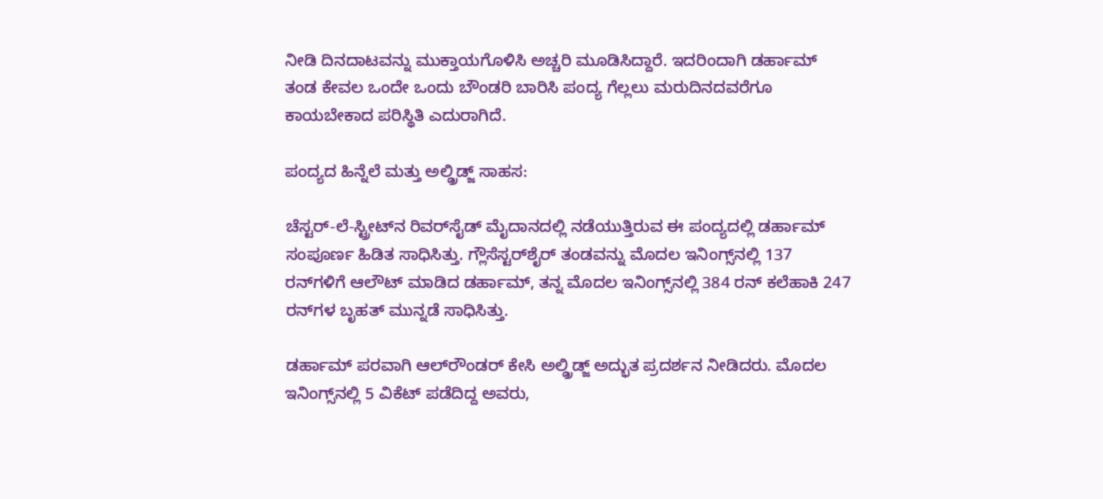ನೀಡಿ ದಿನದಾಟವನ್ನು ಮುಕ್ತಾಯಗೊಳಿಸಿ ಅಚ್ಚರಿ ಮೂಡಿಸಿದ್ದಾರೆ. ಇದರಿಂದಾಗಿ ಡರ್ಹಾಮ್ ತಂಡ ಕೇವಲ ಒಂದೇ ಒಂದು ಬೌಂಡರಿ ಬಾರಿಸಿ ಪಂದ್ಯ ಗೆಲ್ಲಲು ಮರುದಿನದವರೆಗೂ ಕಾಯಬೇಕಾದ ಪರಿಸ್ಥಿತಿ ಎದುರಾಗಿದೆ.

ಪಂದ್ಯದ ಹಿನ್ನೆಲೆ ಮತ್ತು ಅಲ್ಡ್ರಿಡ್ಜ್ ಸಾಹಸ:

ಚೆಸ್ಟರ್-ಲೆ-ಸ್ಟ್ರೀಟ್‌ನ ರಿವರ್‌ಸೈಡ್ ಮೈದಾನದಲ್ಲಿ ನಡೆಯುತ್ತಿರುವ ಈ ಪಂದ್ಯದಲ್ಲಿ ಡರ್ಹಾಮ್ ಸಂಪೂರ್ಣ ಹಿಡಿತ ಸಾಧಿಸಿತ್ತು. ಗ್ಲೌಸೆಸ್ಟರ್‌ಶೈರ್ ತಂಡವನ್ನು ಮೊದಲ ಇನಿಂಗ್ಸ್‌ನಲ್ಲಿ 137 ರನ್‌ಗಳಿಗೆ ಆಲೌಟ್ ಮಾಡಿದ ಡರ್ಹಾಮ್, ತನ್ನ ಮೊದಲ ಇನಿಂಗ್ಸ್‌ನಲ್ಲಿ 384 ರನ್ ಕಲೆಹಾಕಿ 247 ರನ್‌ಗಳ ಬೃಹತ್ ಮುನ್ನಡೆ ಸಾಧಿಸಿತ್ತು.

ಡರ್ಹಾಮ್ ಪರವಾಗಿ ಆಲ್‌ರೌಂಡರ್ ಕೇಸಿ ಅಲ್ಡ್ರಿಡ್ಜ್ ಅದ್ಭುತ ಪ್ರದರ್ಶನ ನೀಡಿದರು. ಮೊದಲ ಇನಿಂಗ್ಸ್‌ನಲ್ಲಿ 5 ವಿಕೆಟ್ ಪಡೆದಿದ್ದ ಅವರು,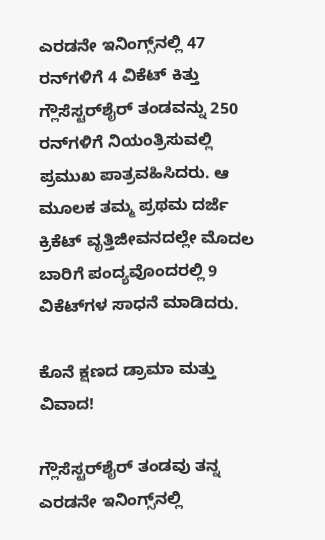ಎರಡನೇ ಇನಿಂಗ್ಸ್‌ನಲ್ಲಿ 47 ರನ್‌ಗಳಿಗೆ 4 ವಿಕೆಟ್ ಕಿತ್ತು ಗ್ಲೌಸೆಸ್ಟರ್‌ಶೈರ್ ತಂಡವನ್ನು 250 ರನ್‌ಗಳಿಗೆ ನಿಯಂತ್ರಿಸುವಲ್ಲಿ ಪ್ರಮುಖ ಪಾತ್ರವಹಿಸಿದರು. ಆ ಮೂಲಕ ತಮ್ಮ ಪ್ರಥಮ ದರ್ಜೆ ಕ್ರಿಕೆಟ್ ವೃತ್ತಿಜೀವನದಲ್ಲೇ ಮೊದಲ ಬಾರಿಗೆ ಪಂದ್ಯವೊಂದರಲ್ಲಿ 9 ವಿಕೆಟ್‌ಗಳ ಸಾಧನೆ ಮಾಡಿದರು.

ಕೊನೆ ಕ್ಷಣದ ಡ್ರಾಮಾ ಮತ್ತು ವಿವಾದ!

ಗ್ಲೌಸೆಸ್ಟರ್‌ಶೈರ್ ತಂಡವು ತನ್ನ ಎರಡನೇ ಇನಿಂಗ್ಸ್‌ನಲ್ಲಿ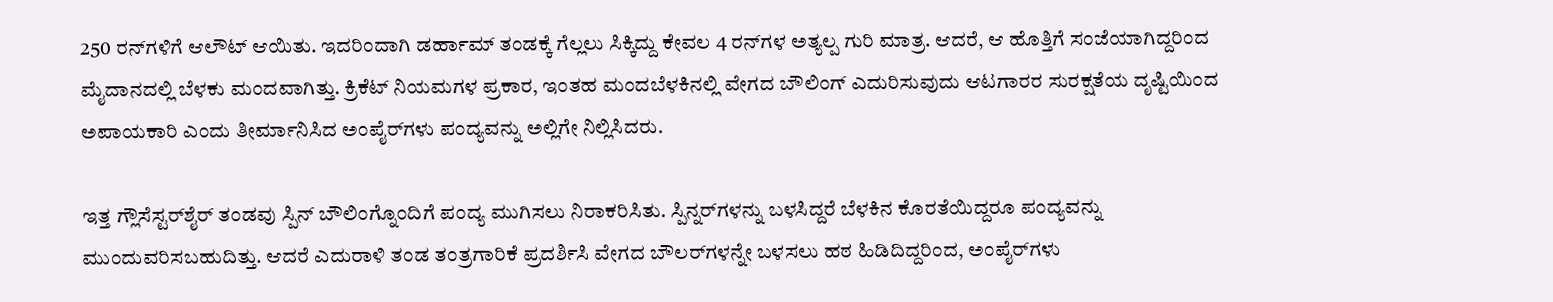250 ರನ್‌ಗಳಿಗೆ ಆಲೌಟ್ ಆಯಿತು. ಇದರಿಂದಾಗಿ ಡರ್ಹಾಮ್ ತಂಡಕ್ಕೆ ಗೆಲ್ಲಲು ಸಿಕ್ಕಿದ್ದು ಕೇವಲ 4 ರನ್‌ಗಳ ಅತ್ಯಲ್ಪ ಗುರಿ ಮಾತ್ರ. ಆದರೆ, ಆ ಹೊತ್ತಿಗೆ ಸಂಜೆಯಾಗಿದ್ದರಿಂದ ಮೈದಾನದಲ್ಲಿ ಬೆಳಕು ಮಂದವಾಗಿತ್ತು. ಕ್ರಿಕೆಟ್ ನಿಯಮಗಳ ಪ್ರಕಾರ, ಇಂತಹ ಮಂದಬೆಳಕಿನಲ್ಲಿ ವೇಗದ ಬೌಲಿಂಗ್ ಎದುರಿಸುವುದು ಆಟಗಾರರ ಸುರಕ್ಷತೆಯ ದೃಷ್ಟಿಯಿಂದ ಅಪಾಯಕಾರಿ ಎಂದು ತೀರ್ಮಾನಿಸಿದ ಅಂಪೈರ್‌ಗಳು ಪಂದ್ಯವನ್ನು ಅಲ್ಲಿಗೇ ನಿಲ್ಲಿಸಿದರು.

ಇತ್ತ ಗ್ಲೌಸೆಸ್ಟರ್‌ಶೈರ್ ತಂಡವು ಸ್ಪಿನ್ ಬೌಲಿಂಗ್ನೊಂದಿಗೆ ಪಂದ್ಯ ಮುಗಿಸಲು ನಿರಾಕರಿಸಿತು. ಸ್ಪಿನ್ನರ್‌ಗಳನ್ನು ಬಳಸಿದ್ದರೆ ಬೆಳಕಿನ ಕೊರತೆಯಿದ್ದರೂ ಪಂದ್ಯವನ್ನು ಮುಂದುವರಿಸಬಹುದಿತ್ತು. ಆದರೆ ಎದುರಾಳಿ ತಂಡ ತಂತ್ರಗಾರಿಕೆ ಪ್ರದರ್ಶಿಸಿ ವೇಗದ ಬೌಲರ್‌ಗಳನ್ನೇ ಬಳಸಲು ಹಠ ಹಿಡಿದಿದ್ದರಿಂದ, ಅಂಪೈರ್‌ಗಳು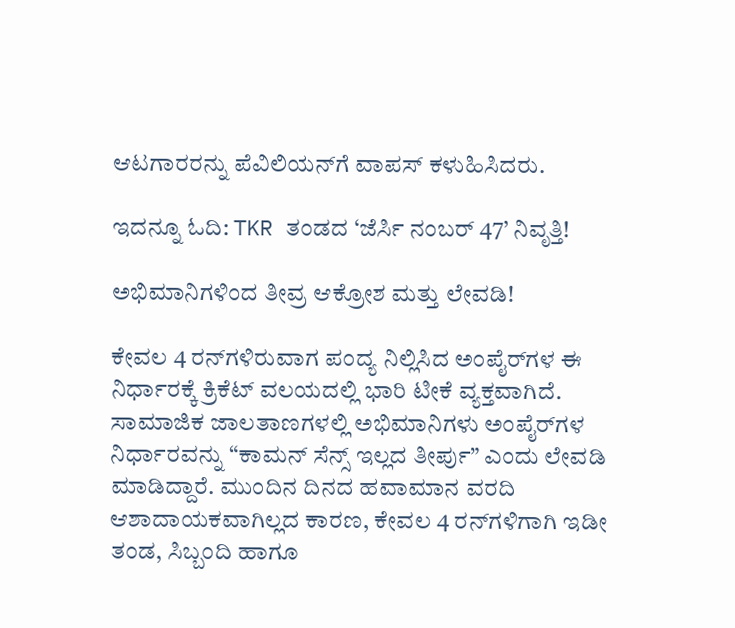ಆಟಗಾರರನ್ನು ಪೆವಿಲಿಯನ್‌ಗೆ ವಾಪಸ್ ಕಳುಹಿಸಿದರು.

ಇದನ್ನೂ ಓದಿ: TKR ತಂಡದ ‘ಜೆರ್ಸಿ ನಂಬರ್ 47’ ನಿವೃತ್ತಿ!

ಅಭಿಮಾನಿಗಳಿಂದ ತೀವ್ರ ಆಕ್ರೋಶ ಮತ್ತು ಲೇವಡಿ!

ಕೇವಲ 4 ರನ್‌ಗಳಿರುವಾಗ ಪಂದ್ಯ ನಿಲ್ಲಿಸಿದ ಅಂಪೈರ್‌ಗಳ ಈ ನಿರ್ಧಾರಕ್ಕೆ ಕ್ರಿಕೆಟ್ ವಲಯದಲ್ಲಿ ಭಾರಿ ಟೀಕೆ ವ್ಯಕ್ತವಾಗಿದೆ. ಸಾಮಾಜಿಕ ಜಾಲತಾಣಗಳಲ್ಲಿ ಅಭಿಮಾನಿಗಳು ಅಂಪೈರ್‌ಗಳ ನಿರ್ಧಾರವನ್ನು “ಕಾಮನ್ ಸೆನ್ಸ್ ಇಲ್ಲದ ತೀರ್ಪು” ಎಂದು ಲೇವಡಿ ಮಾಡಿದ್ದಾರೆ. ಮುಂದಿನ ದಿನದ ಹವಾಮಾನ ವರದಿ ಆಶಾದಾಯಕವಾಗಿಲ್ಲದ ಕಾರಣ, ಕೇವಲ 4 ರನ್‌ಗಳಿಗಾಗಿ ಇಡೀ ತಂಡ, ಸಿಬ್ಬಂದಿ ಹಾಗೂ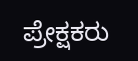ಪ್ರೇಕ್ಷಕರು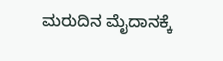ಮರುದಿನ ಮೈದಾನಕ್ಕೆ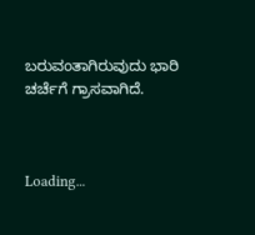ಬರುವಂತಾಗಿರುವುದು ಭಾರಿ ಚರ್ಚೆಗೆ ಗ್ರಾಸವಾಗಿದೆ.



Loading...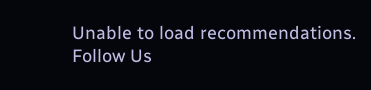Unable to load recommendations.
Follow Us